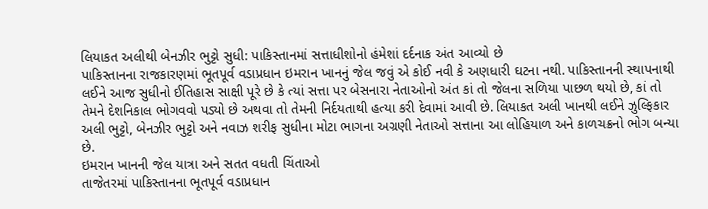લિયાકત અલીથી બેનઝીર ભુટ્ટો સુધી: પાકિસ્તાનમાં સત્તાધીશોનો હંમેશાં દર્દનાક અંત આવ્યો છે
પાકિસ્તાનના રાજકારણમાં ભૂતપૂર્વ વડાપ્રધાન ઇમરાન ખાનનું જેલ જવું એ કોઈ નવી કે અણધારી ઘટના નથી. પાકિસ્તાનની સ્થાપનાથી લઈને આજ સુધીનો ઈતિહાસ સાક્ષી પૂરે છે કે ત્યાં સત્તા પર બેસનારા નેતાઓનો અંત કાં તો જેલના સળિયા પાછળ થયો છે, કાં તો તેમને દેશનિકાલ ભોગવવો પડ્યો છે અથવા તો તેમની નિર્દયતાથી હત્યા કરી દેવામાં આવી છે. લિયાકત અલી ખાનથી લઈને ઝુલ્ફિકાર અલી ભુટ્ટો, બેનઝીર ભુટ્ટો અને નવાઝ શરીફ સુધીના મોટા ભાગના અગ્રણી નેતાઓ સત્તાના આ લોહિયાળ અને કાળચક્રનો ભોગ બન્યા છે.
ઇમરાન ખાનની જેલ યાત્રા અને સતત વધતી ચિંતાઓ
તાજેતરમાં પાકિસ્તાનના ભૂતપૂર્વ વડાપ્રધાન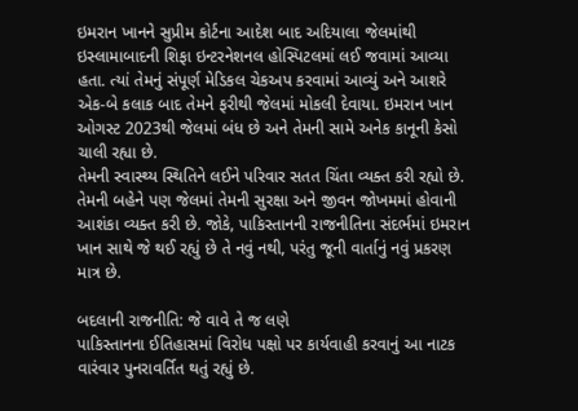ઇમરાન ખાનને સુપ્રીમ કોર્ટના આદેશ બાદ અદિયાલા જેલમાંથી ઇસ્લામાબાદની શિફા ઇન્ટરનેશનલ હોસ્પિટલમાં લઈ જવામાં આવ્યા હતા. ત્યાં તેમનું સંપૂર્ણ મેડિકલ ચેકઅપ કરવામાં આવ્યું અને આશરે એક-બે કલાક બાદ તેમને ફરીથી જેલમાં મોકલી દેવાયા. ઇમરાન ખાન ઓગસ્ટ 2023થી જેલમાં બંધ છે અને તેમની સામે અનેક કાનૂની કેસો ચાલી રહ્યા છે.
તેમની સ્વાસ્થ્ય સ્થિતિને લઈને પરિવાર સતત ચિંતા વ્યક્ત કરી રહ્યો છે. તેમની બહેને પણ જેલમાં તેમની સુરક્ષા અને જીવન જોખમમાં હોવાની આશંકા વ્યક્ત કરી છે. જોકે, પાકિસ્તાનની રાજનીતિના સંદર્ભમાં ઇમરાન ખાન સાથે જે થઈ રહ્યું છે તે નવું નથી, પરંતુ જૂની વાર્તાનું નવું પ્રકરણ માત્ર છે.

બદલાની રાજનીતિ: જે વાવે તે જ લણે
પાકિસ્તાનના ઈતિહાસમાં વિરોધ પક્ષો પર કાર્યવાહી કરવાનું આ નાટક વારંવાર પુનરાવર્તિત થતું રહ્યું છે.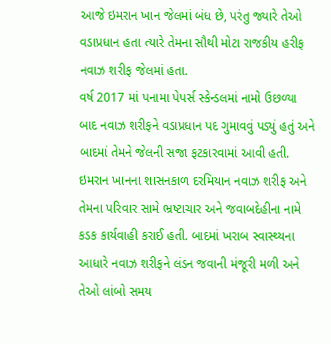આજે ઇમરાન ખાન જેલમાં બંધ છે, પરંતુ જ્યારે તેઓ વડાપ્રધાન હતા ત્યારે તેમના સૌથી મોટા રાજકીય હરીફ નવાઝ શરીફ જેલમાં હતા.
વર્ષ 2017 માં પનામા પેપર્સ સ્કેન્ડલમાં નામો ઉછળ્યા બાદ નવાઝ શરીફને વડાપ્રધાન પદ ગુમાવવું પડ્યું હતું અને બાદમાં તેમને જેલની સજા ફટકારવામાં આવી હતી. ઇમરાન ખાનના શાસનકાળ દરમિયાન નવાઝ શરીફ અને તેમના પરિવાર સામે ભ્રષ્ટાચાર અને જવાબદેહીના નામે કડક કાર્યવાહી કરાઈ હતી. બાદમાં ખરાબ સ્વાસ્થ્યના આધારે નવાઝ શરીફને લંડન જવાની મંજૂરી મળી અને તેઓ લાંબો સમય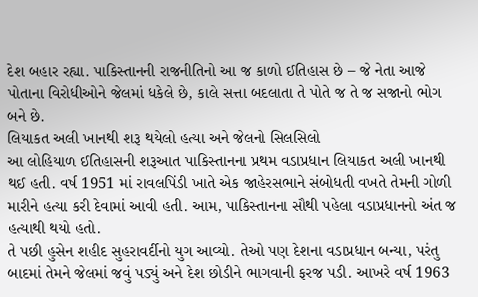દેશ બહાર રહ્યા. પાકિસ્તાનની રાજનીતિનો આ જ કાળો ઈતિહાસ છે – જે નેતા આજે પોતાના વિરોધીઓને જેલમાં ધકેલે છે, કાલે સત્તા બદલાતા તે પોતે જ તે જ સજાનો ભોગ બને છે.
લિયાકત અલી ખાનથી શરૂ થયેલો હત્યા અને જેલનો સિલસિલો
આ લોહિયાળ ઈતિહાસની શરૂઆત પાકિસ્તાનના પ્રથમ વડાપ્રધાન લિયાકત અલી ખાનથી થઈ હતી. વર્ષ 1951 માં રાવલપિંડી ખાતે એક જાહેરસભાને સંબોધતી વખતે તેમની ગોળી મારીને હત્યા કરી દેવામાં આવી હતી. આમ, પાકિસ્તાનના સૌથી પહેલા વડાપ્રધાનનો અંત જ હત્યાથી થયો હતો.
તે પછી હુસેન શહીદ સુહરાવર્દીનો યુગ આવ્યો. તેઓ પણ દેશના વડાપ્રધાન બન્યા, પરંતુ બાદમાં તેમને જેલમાં જવું પડ્યું અને દેશ છોડીને ભાગવાની ફરજ પડી. આખરે વર્ષ 1963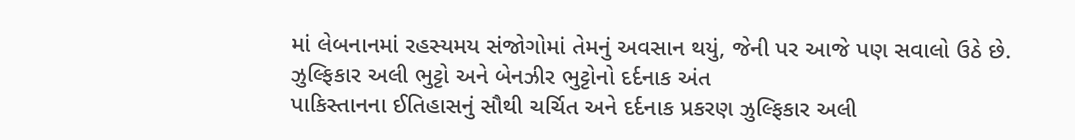માં લેબનાનમાં રહસ્યમય સંજોગોમાં તેમનું અવસાન થયું, જેની પર આજે પણ સવાલો ઉઠે છે.
ઝુલ્ફિકાર અલી ભુટ્ટો અને બેનઝીર ભુટ્ટોનો દર્દનાક અંત
પાકિસ્તાનના ઈતિહાસનું સૌથી ચર્ચિત અને દર્દનાક પ્રકરણ ઝુલ્ફિકાર અલી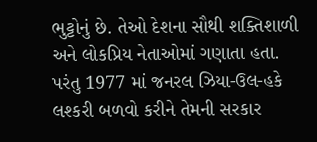ભુટ્ટોનું છે. તેઓ દેશના સૌથી શક્તિશાળી અને લોકપ્રિય નેતાઓમાં ગણાતા હતા. પરંતુ 1977 માં જનરલ ઝિયા-ઉલ-હકે લશ્કરી બળવો કરીને તેમની સરકાર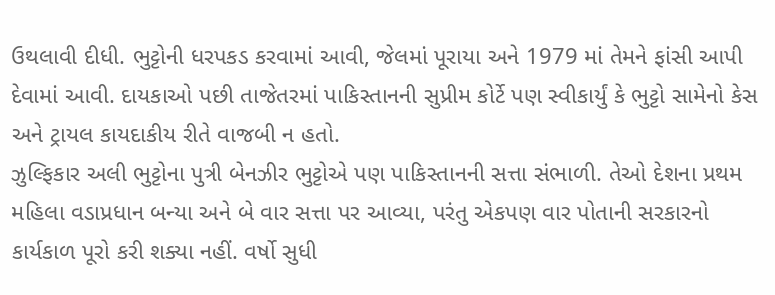ઉથલાવી દીધી. ભુટ્ટોની ધરપકડ કરવામાં આવી, જેલમાં પૂરાયા અને 1979 માં તેમને ફાંસી આપી દેવામાં આવી. દાયકાઓ પછી તાજેતરમાં પાકિસ્તાનની સુપ્રીમ કોર્ટે પણ સ્વીકાર્યું કે ભુટ્ટો સામેનો કેસ અને ટ્રાયલ કાયદાકીય રીતે વાજબી ન હતો.
ઝુલ્ફિકાર અલી ભુટ્ટોના પુત્રી બેનઝીર ભુટ્ટોએ પણ પાકિસ્તાનની સત્તા સંભાળી. તેઓ દેશના પ્રથમ મહિલા વડાપ્રધાન બન્યા અને બે વાર સત્તા પર આવ્યા, પરંતુ એકપણ વાર પોતાની સરકારનો કાર્યકાળ પૂરો કરી શક્યા નહીં. વર્ષો સુધી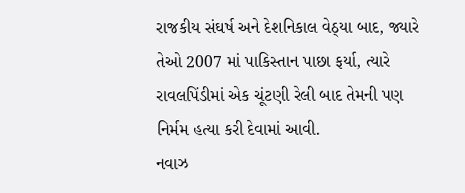રાજકીય સંઘર્ષ અને દેશનિકાલ વેઠ્યા બાદ, જ્યારે તેઓ 2007 માં પાકિસ્તાન પાછા ફર્યા, ત્યારે રાવલપિંડીમાં એક ચૂંટણી રેલી બાદ તેમની પણ નિર્મમ હત્યા કરી દેવામાં આવી.
નવાઝ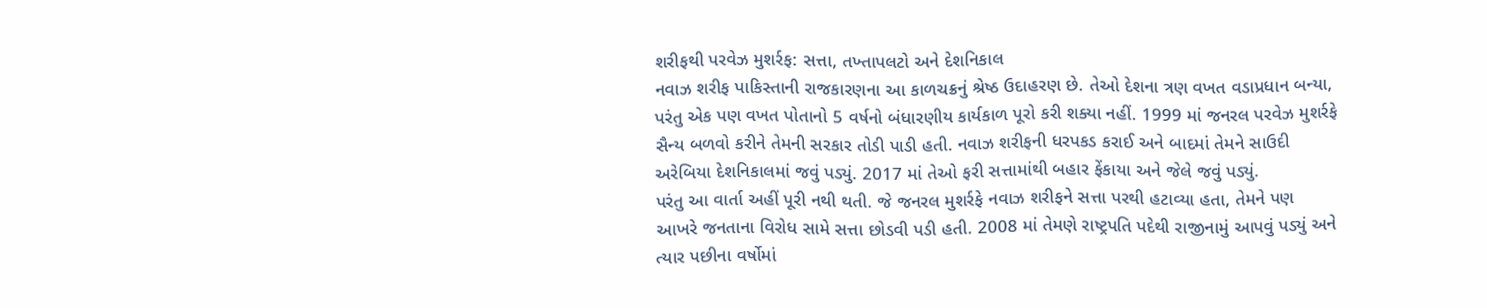શરીફથી પરવેઝ મુશર્રફ: સત્તા, તખ્તાપલટો અને દેશનિકાલ
નવાઝ શરીફ પાકિસ્તાની રાજકારણના આ કાળચક્રનું શ્રેષ્ઠ ઉદાહરણ છે. તેઓ દેશના ત્રણ વખત વડાપ્રધાન બન્યા, પરંતુ એક પણ વખત પોતાનો 5 વર્ષનો બંધારણીય કાર્યકાળ પૂરો કરી શક્યા નહીં. 1999 માં જનરલ પરવેઝ મુશર્રફે સૈન્ય બળવો કરીને તેમની સરકાર તોડી પાડી હતી. નવાઝ શરીફની ધરપકડ કરાઈ અને બાદમાં તેમને સાઉદી અરેબિયા દેશનિકાલમાં જવું પડ્યું. 2017 માં તેઓ ફરી સત્તામાંથી બહાર ફેંકાયા અને જેલે જવું પડ્યું.
પરંતુ આ વાર્તા અહીં પૂરી નથી થતી. જે જનરલ મુશર્રફે નવાઝ શરીફને સત્તા પરથી હટાવ્યા હતા, તેમને પણ આખરે જનતાના વિરોધ સામે સત્તા છોડવી પડી હતી. 2008 માં તેમણે રાષ્ટ્રપતિ પદેથી રાજીનામું આપવું પડ્યું અને ત્યાર પછીના વર્ષોમાં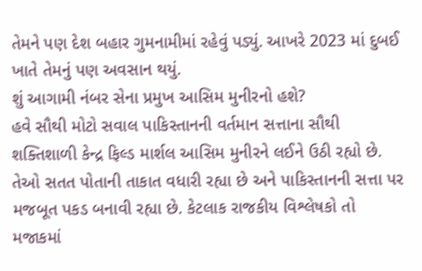તેમને પણ દેશ બહાર ગુમનામીમાં રહેવું પડ્યું. આખરે 2023 માં દુબઈ ખાતે તેમનું પણ અવસાન થયું.
શું આગામી નંબર સેના પ્રમુખ આસિમ મુનીરનો હશે?
હવે સૌથી મોટો સવાલ પાકિસ્તાનની વર્તમાન સત્તાના સૌથી શક્તિશાળી કેન્દ્ર ફિલ્ડ માર્શલ આસિમ મુનીરને લઈને ઉઠી રહ્યો છે. તેઓ સતત પોતાની તાકાત વધારી રહ્યા છે અને પાકિસ્તાનની સત્તા પર મજબૂત પકડ બનાવી રહ્યા છે. કેટલાક રાજકીય વિશ્લેષકો તો મજાકમાં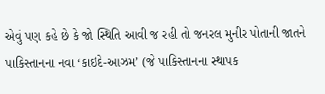એવું પણ કહે છે કે જો સ્થિતિ આવી જ રહી તો જનરલ મુનીર પોતાની જાતને પાકિસ્તાનના નવા ‘કાઇદે-આઝમ’ (જે પાકિસ્તાનના સ્થાપક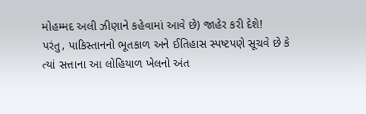મોહમ્મદ અલી ઝીણાને કહેવામાં આવે છે) જાહેર કરી દેશે!
પરંતુ, પાકિસ્તાનનો ભૂતકાળ અને ઈતિહાસ સ્પષ્ટપણે સૂચવે છે કે ત્યાં સત્તાના આ લોહિયાળ ખેલનો અંત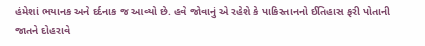હંમેશાં ભયાનક અને દર્દનાક જ આવ્યો છે. હવે જોવાનું એ રહેશે કે પાકિસ્તાનનો ઈતિહાસ ફરી પોતાની જાતને દોહરાવે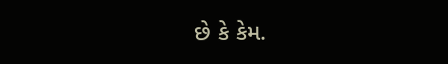છે કે કેમ.